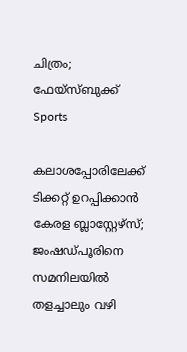ചിത്രം; ഫേയ്സ്ബുക്ക്
Sports

കലാശപ്പോരിലേക്ക് ടിക്കറ്റ് ഉറപ്പിക്കാന്‍ കേരള ബ്ലാസ്റ്റേഴ്‌സ്; ജംഷഡ്പൂരിനെ സമനിലയില്‍ തളച്ചാലും വഴി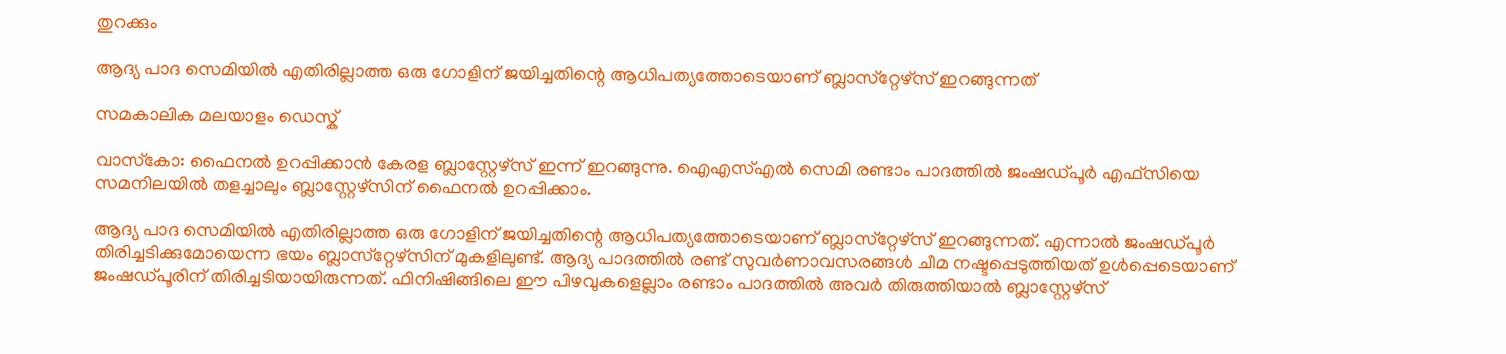തുറക്കും

ആദ്യ പാദ സെമിയില്‍ എതിരില്ലാത്ത ഒരു ഗോളിന് ജയിച്ചതിന്റെ ആധിപത്യത്തോടെയാണ് ബ്ലാസ്‌റ്റേഴ്‌സ് ഇറങ്ങുന്നത്

സമകാലിക മലയാളം ഡെസ്ക്

വാസ്‌കോ: ഫൈനല്‍ ഉറപ്പിക്കാന്‍ കേരള ബ്ലാസ്റ്റേഴ്‌സ് ഇന്ന് ഇറങ്ങുന്നു. ഐഎസ്എല്‍ സെമി രണ്ടാം പാദത്തില്‍ ജംഷഡ്പൂര്‍ എഫ്‌സിയെ സമനിലയില്‍ തളച്ചാലും ബ്ലാസ്റ്റേഴ്‌സിന് ഫൈനല്‍ ഉറപ്പിക്കാം.

ആദ്യ പാദ സെമിയില്‍ എതിരില്ലാത്ത ഒരു ഗോളിന് ജയിച്ചതിന്റെ ആധിപത്യത്തോടെയാണ് ബ്ലാസ്‌റ്റേഴ്‌സ് ഇറങ്ങുന്നത്. എന്നാല്‍ ജംഷഡ്പൂര്‍ തിരിച്ചടിക്കുമോയെന്ന ഭയം ബ്ലാസ്‌റ്റേഴ്‌സിന് മുകളിലുണ്ട്. ആദ്യ പാദത്തില്‍ രണ്ട് സുവര്‍ണാവസരങ്ങള്‍ ചീമ നഷ്ടപ്പെടുത്തിയത് ഉള്‍പ്പെടെയാണ് ജംഷഡ്പൂരിന് തിരിച്ചടിയായിരുന്നത്. ഫിനിഷിങ്ങിലെ ഈ പിഴവുകളെല്ലാം രണ്ടാം പാദത്തില്‍ അവര്‍ തിരുത്തിയാല്‍ ബ്ലാസ്റ്റേഴ്‌സ്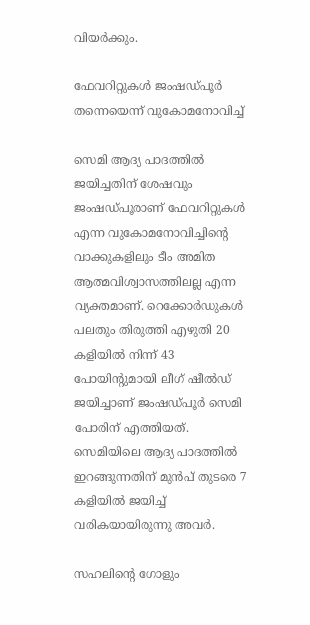വിയര്‍ക്കും.

ഫേവറിറ്റുകള്‍ ജംഷഡ്പൂര്‍ തന്നെയെന്ന് വുകോമനോവിച്ച്‌

സെമി ആദ്യ പാദത്തില്‍ ജയിച്ചതിന് ശേഷവും ജംഷഡ്പൂരാണ് ഫേവറിറ്റുകള്‍ എന്ന വുകോമനോവിച്ചിന്റെ വാക്കുകളിലും ടീം അമിത ആത്മവിശ്വാസത്തിലല്ല എന്ന വ്യക്തമാണ്. റെക്കോര്‍ഡുകള്‍ പലതും തിരുത്തി എഴുതി 20 കളിയില്‍ നിന്ന് 43 പോയിന്റുമായി ലീഗ് ഷീല്‍ഡ് ജയിച്ചാണ് ജംഷഡ്പൂര്‍ സെമി പോരിന് എത്തിയത്. സെമിയിലെ ആദ്യ പാദത്തില്‍ ഇറങ്ങുന്നതിന് മുന്‍പ് തുടരെ 7 കളിയില്‍ ജയിച്ച് വരികയായിരുന്നു അവര്‍.

സഹലിന്റെ ഗോളും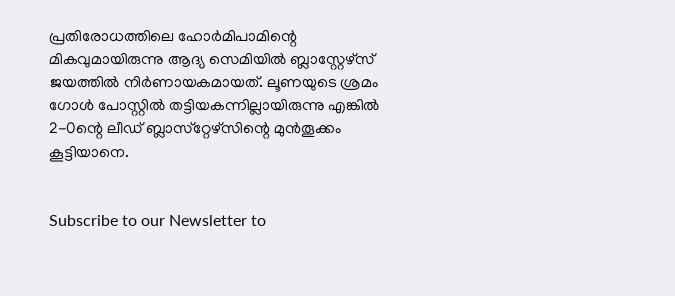പ്രതിരോധത്തിലെ ഹോര്‍മിപാമിന്റെ മികവുമായിരുന്നു ആദ്യ സെമിയില്‍ ബ്ലാസ്റ്റേഴ്‌സ് ജയത്തില്‍ നിര്‍ണായകമായത്. ലൂണയുടെ ശ്രമം ഗോള്‍ പോസ്റ്റില്‍ തട്ടിയകന്നില്ലായിരുന്നു എങ്കില്‍ 2-0ന്റെ ലീഡ് ബ്ലാസ്‌റ്റേഴ്‌സിന്റെ മുന്‍തൂക്കം കൂട്ടിയാനെ.


Subscribe to our Newsletter to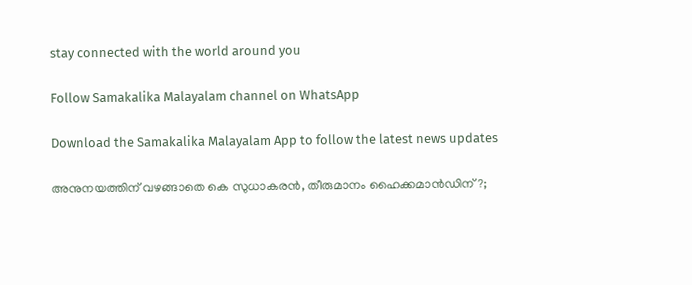stay connected with the world around you

Follow Samakalika Malayalam channel on WhatsApp

Download the Samakalika Malayalam App to follow the latest news updates

അനുനയത്തിന് വഴങ്ങാതെ കെ സുധാകരന്‍, തീരുമാനം ഹൈക്കമാന്‍ഡിന് ?;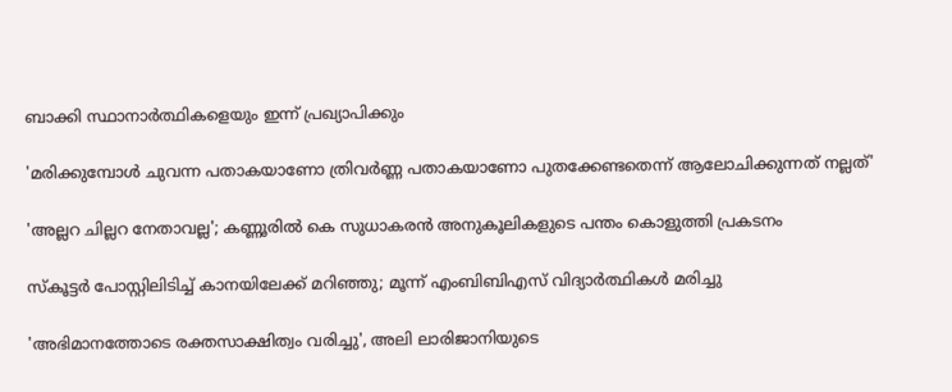ബാക്കി സ്ഥാനാര്‍ത്ഥികളെയും ഇന്ന് പ്രഖ്യാപിക്കും

'മരിക്കുമ്പോൾ ചുവന്ന പതാകയാണോ ത്രിവർണ്ണ പതാകയാണോ പുതക്കേണ്ടതെന്ന് ആലോചിക്കുന്നത് നല്ലത്'

'അല്ലറ ചില്ലറ നേതാവല്ല'; കണ്ണൂരിൽ കെ സുധാകരൻ അനുകൂലികളുടെ പന്തം കൊളുത്തി പ്രകടനം

സ്‌കൂട്ടര്‍ പോസ്റ്റിലിടിച്ച് കാനയിലേക്ക് മറിഞ്ഞു; മൂന്ന് എംബിബിഎസ് വിദ്യാര്‍ത്ഥികള്‍ മരിച്ചു

'അഭിമാനത്തോടെ രക്തസാക്ഷിത്വം വരിച്ചു', അലി ലാരിജാനിയുടെ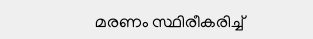മരണം സ്ഥിരീകരിച്ച്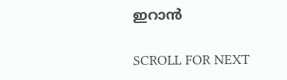ഇറാൻ

SCROLL FOR NEXT